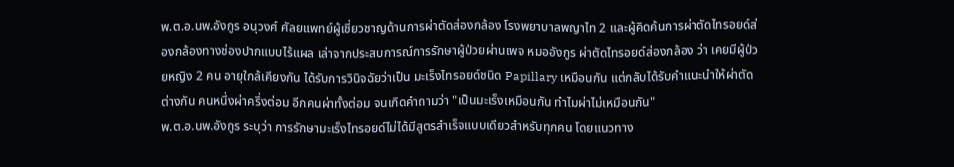พ.ต.อ.นพ.อังกูร อนุวงศ์ ศัลยแพทย์ผู้เชี่ยวชาญด้านการผ่าตัดส่องกล้อง โรงพยาบาลพญาไท 2 และผู้คิดค้นการผ่าตัดไทรอยด์ส่องกล้องทางช่องปากแบบไร้แผล เล่าจากประสบการณ์การรักษาผู้ป่วยผ่านเพจ หมออังกูร ผ่าตัดไทรอยด์ส่องกล้อง ว่า เคยมีผู้ป่วยหญิง 2 คน อายุใกล้เคียงกัน ได้รับการวินิจฉัยว่าเป็น มะเร็งไทรอยด์ชนิด Papillary เหมือนกัน แต่กลับได้รับคำแนะนำให้ผ่าตัดต่างกัน คนหนึ่งผ่าครึ่งต่อม อีกคนผ่าทั้งต่อม จนเกิดคำถามว่า "เป็นมะเร็งเหมือนกัน ทำไมผ่าไม่เหมือนกัน"
พ.ต.อ.นพ.อังกูร ระบุว่า การรักษามะเร็งไทรอยด์ไม่ได้มีสูตรสำเร็จแบบเดียวสำหรับทุกคน โดยแนวทาง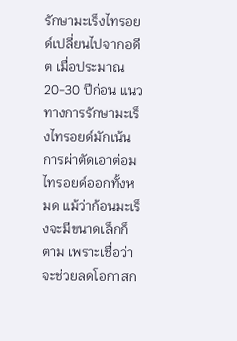รักษามะเร็งไทรอยด์เปลี่ยนไปจากอดีต เมื่อประมาณ 20-30 ปีก่อน แนวทางการรักษามะเร็งไทรอยด์มักเน้นการผ่าตัดเอาต่อมไทรอยด์ออกทั้งหมด แม้ว่าก้อนมะเร็งจะมีขนาดเล็กก็ตาม เพราะเชื่อว่าจะช่วยลดโอกาสก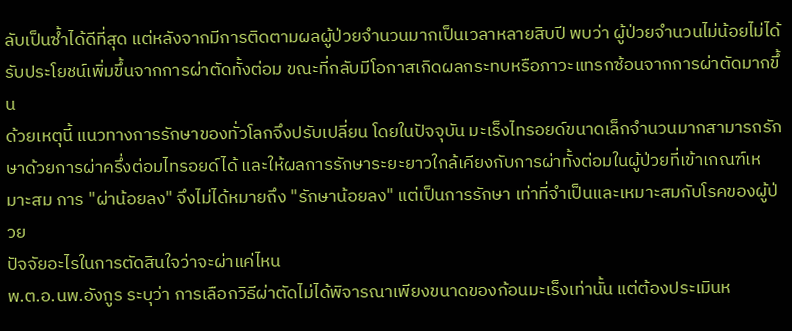ลับเป็นซ้ำได้ดีที่สุด แต่หลังจากมีการติดตามผลผู้ป่วยจำนวนมากเป็นเวลาหลายสิบปี พบว่า ผู้ป่วยจำนวนไม่น้อยไม่ได้รับประโยชน์เพิ่มขึ้นจากการผ่าตัดทั้งต่อม ขณะที่กลับมีโอกาสเกิดผลกระทบหรือภาวะแทรกซ้อนจากการผ่าตัดมากขึ้น
ด้วยเหตุนี้ แนวทางการรักษาของทั่วโลกจึงปรับเปลี่ยน โดยในปัจจุบัน มะเร็งไทรอยด์ขนาดเล็กจำนวนมากสามารถรักษาด้วยการผ่าครึ่งต่อมไทรอยด์ได้ และให้ผลการรักษาระยะยาวใกล้เคียงกับการผ่าทั้งต่อมในผู้ป่วยที่เข้าเกณฑ์เหมาะสม การ "ผ่าน้อยลง" จึงไม่ได้หมายถึง "รักษาน้อยลง" แต่เป็นการรักษา เท่าที่จำเป็นและเหมาะสมกับโรคของผู้ป่วย
ปัจจัยอะไรในการตัดสินใจว่าจะผ่าแค่ไหน
พ.ต.อ.นพ.อังกูร ระบุว่า การเลือกวิธีผ่าตัดไม่ได้พิจารณาเพียงขนาดของก้อนมะเร็งเท่านั้น แต่ต้องประเมินห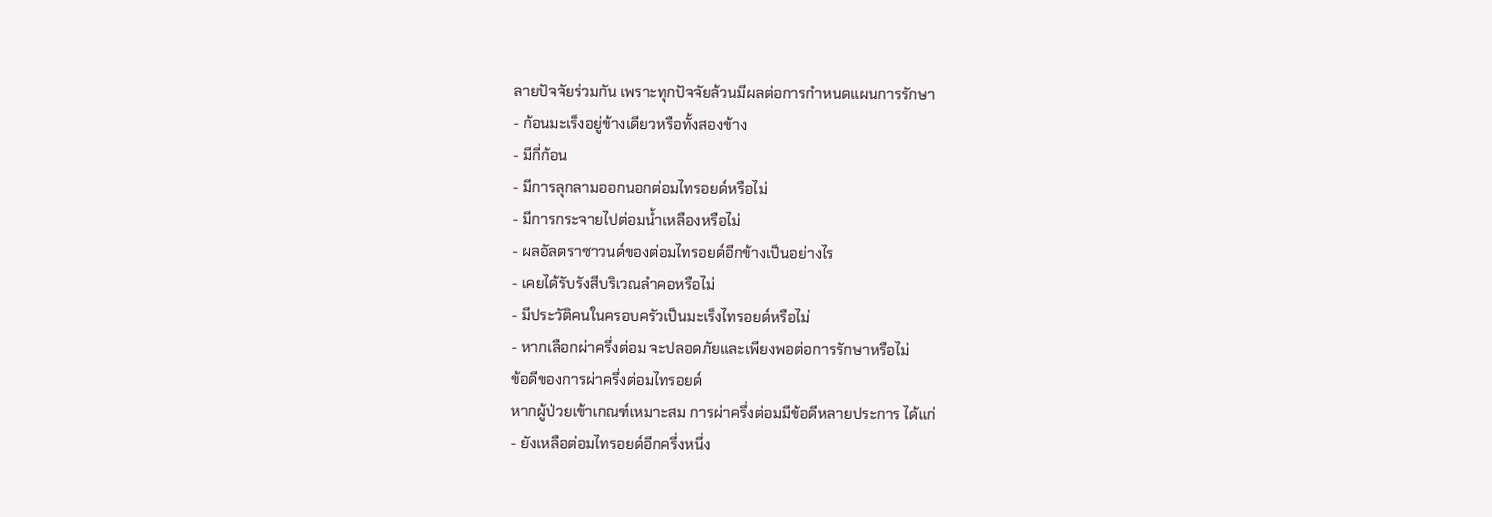ลายปัจจัยร่วมกัน เพราะทุกปัจจัยล้วนมีผลต่อการกำหนดแผนการรักษา
- ก้อนมะเร็งอยู่ข้างเดียวหรือทั้งสองข้าง
- มีกี่ก้อน
- มีการลุกลามออกนอกต่อมไทรอยด์หรือไม่
- มีการกระจายไปต่อมน้ำเหลืองหรือไม่
- ผลอัลตราซาวนด์ของต่อมไทรอยด์อีกข้างเป็นอย่างไร
- เคยได้รับรังสีบริเวณลำคอหรือไม่
- มีประวัติคนในครอบครัวเป็นมะเร็งไทรอยด์หรือไม่
- หากเลือกผ่าครึ่งต่อม จะปลอดภัยและเพียงพอต่อการรักษาหรือไม่
ข้อดีของการผ่าครึ่งต่อมไทรอยด์
หากผู้ป่วยเข้าเกณฑ์เหมาะสม การผ่าครึ่งต่อมมีข้อดีหลายประการ ได้แก่
- ยังเหลือต่อมไทรอยด์อีกครึ่งหนึ่ง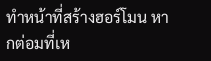ทำหน้าที่สร้างฮอร์โมน หากต่อมที่เห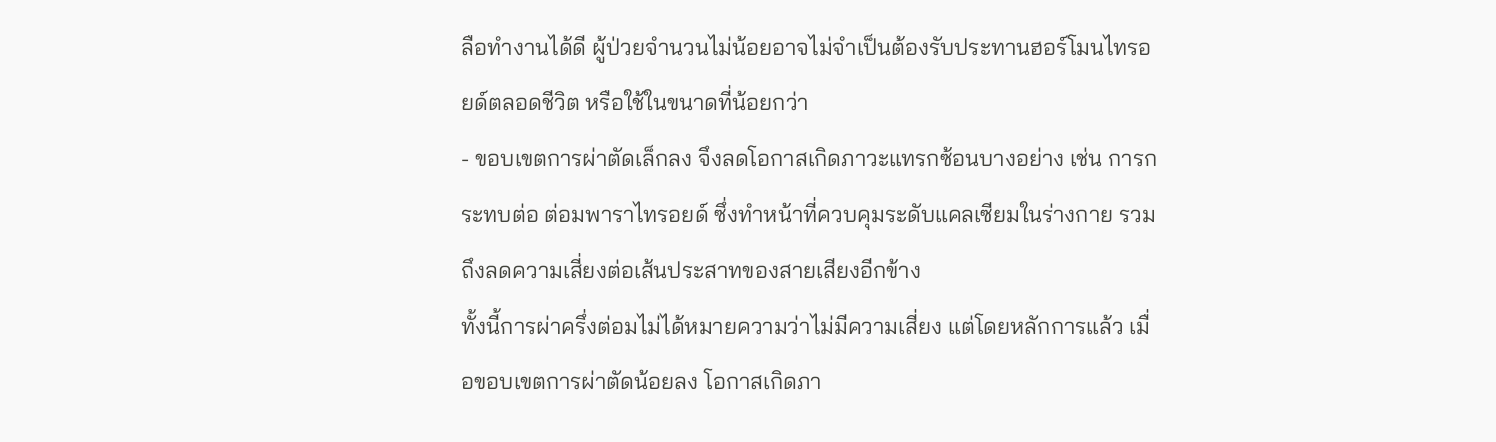ลือทำงานได้ดี ผู้ป่วยจำนวนไม่น้อยอาจไม่จำเป็นต้องรับประทานฮอร์โมนไทรอยด์ตลอดชีวิต หรือใช้ในขนาดที่น้อยกว่า
- ขอบเขตการผ่าตัดเล็กลง จึงลดโอกาสเกิดภาวะแทรกซ้อนบางอย่าง เช่น การกระทบต่อ ต่อมพาราไทรอยด์ ซึ่งทำหน้าที่ควบคุมระดับแคลเซียมในร่างกาย รวมถึงลดความเสี่ยงต่อเส้นประสาทของสายเสียงอีกข้าง
ทั้งนี้การผ่าครึ่งต่อมไม่ได้หมายความว่าไม่มีความเสี่ยง แต่โดยหลักการแล้ว เมื่อขอบเขตการผ่าตัดน้อยลง โอกาสเกิดภา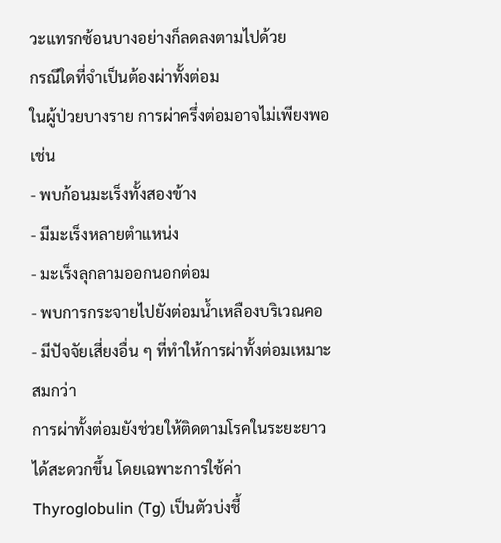วะแทรกซ้อนบางอย่างก็ลดลงตามไปด้วย
กรณีใดที่จำเป็นต้องผ่าทั้งต่อม
ในผู้ป่วยบางราย การผ่าครึ่งต่อมอาจไม่เพียงพอ เช่น
- พบก้อนมะเร็งทั้งสองข้าง
- มีมะเร็งหลายตำแหน่ง
- มะเร็งลุกลามออกนอกต่อม
- พบการกระจายไปยังต่อมน้ำเหลืองบริเวณคอ
- มีปัจจัยเสี่ยงอื่น ๆ ที่ทำให้การผ่าทั้งต่อมเหมาะสมกว่า
การผ่าทั้งต่อมยังช่วยให้ติดตามโรคในระยะยาวได้สะดวกขึ้น โดยเฉพาะการใช้ค่า Thyroglobulin (Tg) เป็นตัวบ่งชี้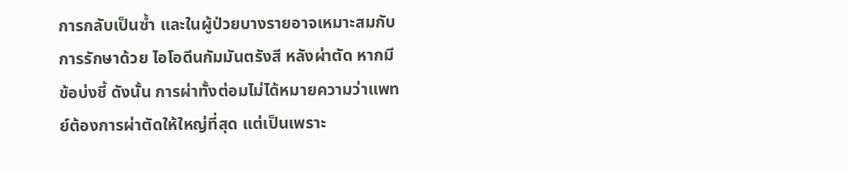การกลับเป็นซ้ำ และในผู้ป่วยบางรายอาจเหมาะสมกับการรักษาด้วย ไอโอดีนกัมมันตรังสี หลังผ่าตัด หากมีข้อบ่งชี้ ดังนั้น การผ่าทั้งต่อมไม่ได้หมายความว่าแพทย์ต้องการผ่าตัดให้ใหญ่ที่สุด แต่เป็นเพราะ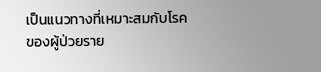เป็นแนวทางที่เหมาะสมกับโรคของผู้ป่วยราย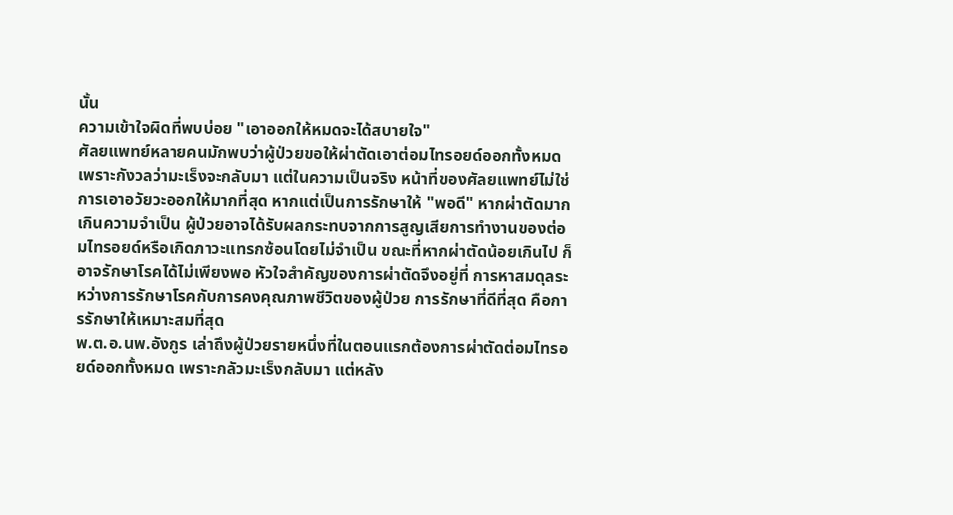นั้น
ความเข้าใจผิดที่พบบ่อย "เอาออกให้หมดจะได้สบายใจ"
ศัลยแพทย์หลายคนมักพบว่าผู้ป่วยขอให้ผ่าตัดเอาต่อมไทรอยด์ออกทั้งหมด เพราะกังวลว่ามะเร็งจะกลับมา แต่ในความเป็นจริง หน้าที่ของศัลยแพทย์ไม่ใช่การเอาอวัยวะออกให้มากที่สุด หากแต่เป็นการรักษาให้ "พอดี" หากผ่าตัดมากเกินความจำเป็น ผู้ป่วยอาจได้รับผลกระทบจากการสูญเสียการทำงานของต่อมไทรอยด์หรือเกิดภาวะแทรกซ้อนโดยไม่จำเป็น ขณะที่หากผ่าตัดน้อยเกินไป ก็อาจรักษาโรคได้ไม่เพียงพอ หัวใจสำคัญของการผ่าตัดจึงอยู่ที่ การหาสมดุลระหว่างการรักษาโรคกับการคงคุณภาพชีวิตของผู้ป่วย การรักษาที่ดีที่สุด คือการรักษาให้เหมาะสมที่สุด
พ.ต.อ.นพ.อังกูร เล่าถึงผู้ป่วยรายหนึ่งที่ในตอนแรกต้องการผ่าตัดต่อมไทรอยด์ออกทั้งหมด เพราะกลัวมะเร็งกลับมา แต่หลัง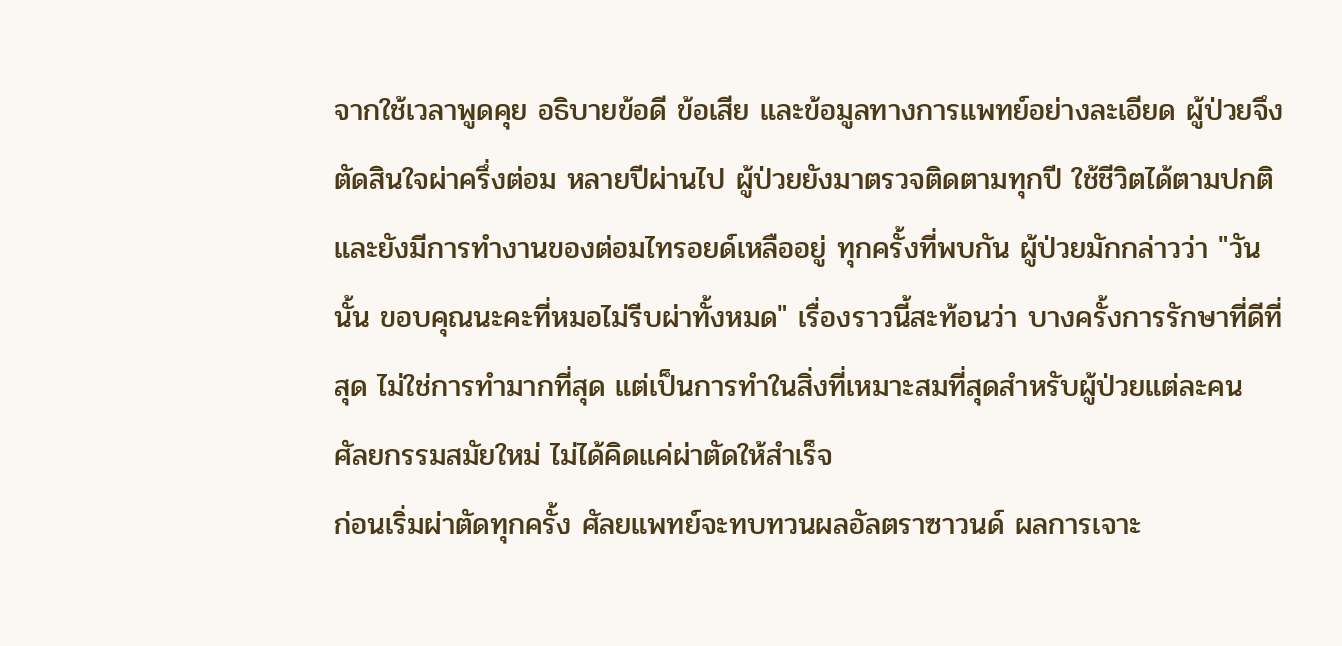จากใช้เวลาพูดคุย อธิบายข้อดี ข้อเสีย และข้อมูลทางการแพทย์อย่างละเอียด ผู้ป่วยจึงตัดสินใจผ่าครึ่งต่อม หลายปีผ่านไป ผู้ป่วยยังมาตรวจติดตามทุกปี ใช้ชีวิตได้ตามปกติ และยังมีการทำงานของต่อมไทรอยด์เหลืออยู่ ทุกครั้งที่พบกัน ผู้ป่วยมักกล่าวว่า "วันนั้น ขอบคุณนะคะที่หมอไม่รีบผ่าทั้งหมด" เรื่องราวนี้สะท้อนว่า บางครั้งการรักษาที่ดีที่สุด ไม่ใช่การทำมากที่สุด แต่เป็นการทำในสิ่งที่เหมาะสมที่สุดสำหรับผู้ป่วยแต่ละคน
ศัลยกรรมสมัยใหม่ ไม่ได้คิดแค่ผ่าตัดให้สำเร็จ
ก่อนเริ่มผ่าตัดทุกครั้ง ศัลยแพทย์จะทบทวนผลอัลตราซาวนด์ ผลการเจาะ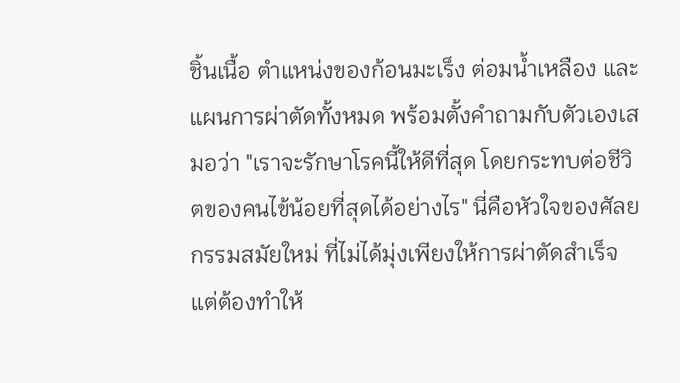ชิ้นเนื้อ ตำแหน่งของก้อนมะเร็ง ต่อมน้ำเหลือง และแผนการผ่าตัดทั้งหมด พร้อมตั้งคำถามกับตัวเองเสมอว่า "เราจะรักษาโรคนี้ให้ดีที่สุด โดยกระทบต่อชีวิตของคนไข้น้อยที่สุดได้อย่างไร" นี่คือหัวใจของศัลยกรรมสมัยใหม่ ที่ไม่ได้มุ่งเพียงให้การผ่าตัดสำเร็จ แต่ต้องทำให้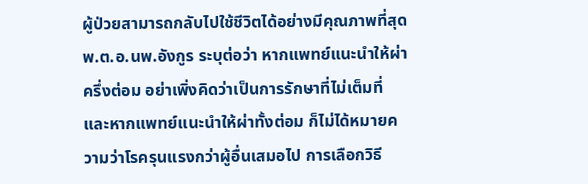ผู้ป่วยสามารถกลับไปใช้ชีวิตได้อย่างมีคุณภาพที่สุด
พ.ต.อ.นพ.อังกูร ระบุต่อว่า หากแพทย์แนะนำให้ผ่าครึ่งต่อม อย่าเพิ่งคิดว่าเป็นการรักษาที่ไม่เต็มที่ และหากแพทย์แนะนำให้ผ่าทั้งต่อม ก็ไม่ได้หมายความว่าโรครุนแรงกว่าผู้อื่นเสมอไป การเลือกวิธี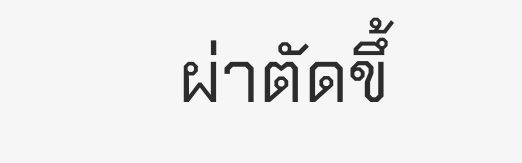ผ่าตัดขึ้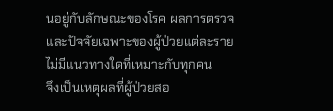นอยู่กับลักษณะของโรค ผลการตรวจ และปัจจัยเฉพาะของผู้ป่วยแต่ละราย ไม่มีแนวทางใดที่เหมาะกับทุกคน
จึงเป็นเหตุผลที่ผู้ป่วยสอ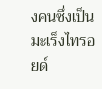งคนซึ่งเป็นมะเร็งไทรอยด์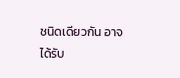ชนิดเดียวกัน อาจได้รับ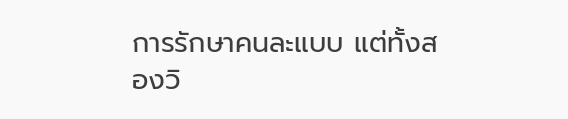การรักษาคนละแบบ แต่ทั้งสองวิ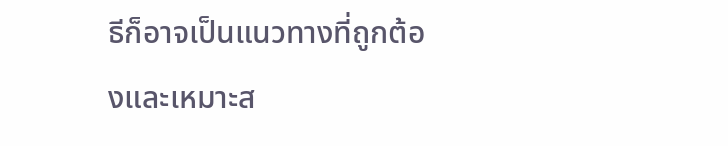ธีก็อาจเป็นแนวทางที่ถูกต้องและเหมาะส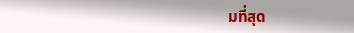มที่สุด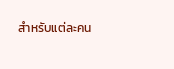สำหรับแต่ละคน